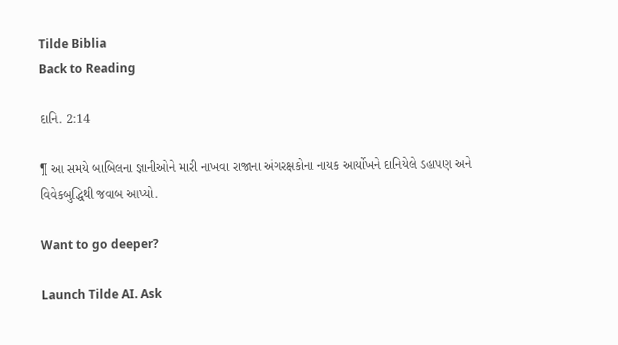Tilde Biblia
Back to Reading

દાનિ. 2:14

¶ આ સમયે બાબિલના જ્ઞાનીઓને મારી નાખવા રાજાના અંગરક્ષકોના નાયક આર્યોખને દાનિયેલે ડહાપણ અને વિવેકબુદ્ધિથી જવાબ આપ્યો.

Want to go deeper?

Launch Tilde AI. Ask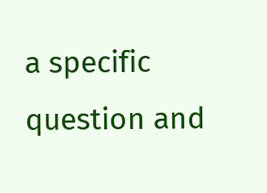a specific question and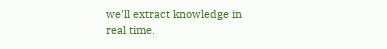we'll extract knowledge in real time.